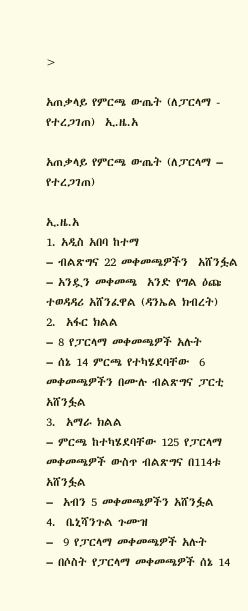>

አጠቃላይ የምርጫ ውጤት (ለፓርላማ - የተረጋገጠ)  ኢ.ዜ.አ

አጠቃላይ የምርጫ ውጤት (ለፓርላማ – የተረጋገጠ)

ኢ.ዜ.አ
1. አዲስ አበባ ከተማ
– ብልጽግና 22 መቀመጫዎችን  አሸንፏል
– አንዷን መቀመጫ  አንድ የግል ዕጩ ተወዳዳሪ አሸንፈዋል (ዳንኤል ክብረት)
2.  አፋር ክልል
– 8 የፓርላማ መቀመጫዎች አሉት
– ሰኔ 14 ምርጫ የተካሄደባቸው  6 መቀመጫዎችን በሙሉ ብልጽግና ፓርቲ አሸንፏል
3.  አማራ ክልል
– ምርጫ ከተካሄደባቸው 125 የፓርላማ መቀመጫዎች ውስጥ ብልጽግና በ114ቱ አሸንፏል
–  አብን 5 መቀመጫዎችን አሸንፏል
4.  ቤኒሻንጉል ጉሙዝ
–  9 የፓርላማ መቀመጫዎች አሉት
– በሶስት የፓርላማ መቀመጫዎች ሰኔ 14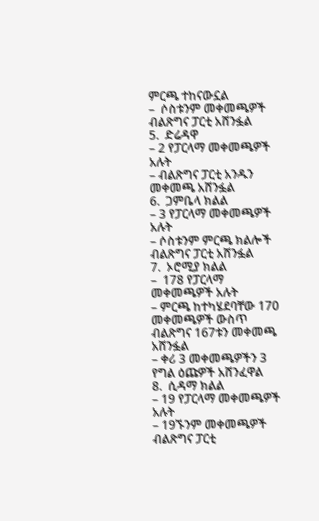ምርጫ ተከናውኗል
–  ሶስቱንም መቀመጫዎች ብልጽግና ፓርቲ አሸንፏል
5.  ድሬዳዋ
– 2 የፓርላማ መቀመጫዎች አሉት
– ብልጽግና ፓርቲ አንዱን መቀመጫ አሸንፏል
6.  ጋምቤላ ክልል
– 3 የፓርላማ መቀመጫዎች አሉት
– ሶስቱንም ምርጫ ክልሎች ብልጽግና ፓርቲ አሸንፏል
7.  ኦሮሚያ ክልል
–  178 የፓርላማ መቀመጫዎች አሉት
– ምርጫ ከተካሄደባቸው 170 መቀመጫዎች ውስጥ ብልጽግና 167ቱን መቀመጫ አሸንፏል
– ቀሪ 3 መቀመጫዎችን 3 የግል ዕጩዎች አሸንፈዋል
8.  ሲዳማ ክልል
– 19 የፓርላማ መቀመጫዎች አሉት
– 19ኙንም መቀመጫዎች ብልጽግና ፓርቲ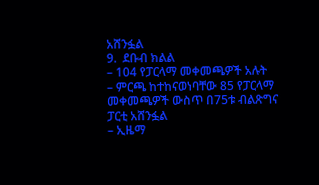አሸንፏል
9.  ደቡብ ክልል
– 104 የፓርላማ መቀመጫዎች አሉት
– ምርጫ ከተከናወነባቸው 85 የፓርላማ መቀመጫዎች ውስጥ በ75ቱ ብልጽግና ፓርቲ አሸንፏል
– ኢዜማ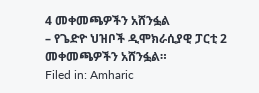4 መቀመጫዎችን አሸንፏል
– የጌድዮ ህዝቦች ዲሞክራሲያዊ ፓርቲ 2 መቀመጫዎችን አሸንፏል።
Filed in: Amharic